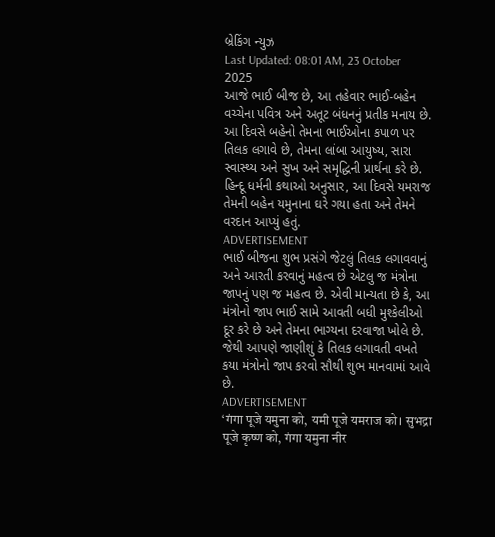બ્રેકિંગ ન્યુઝ
Last Updated: 08:01 AM, 23 October 2025
આજે ભાઈ બીજ છે, આ તહેવાર ભાઈ-બહેન વચ્ચેના પવિત્ર અને અતૂટ બંધનનું પ્રતીક મનાય છે. આ દિવસે બહેનો તેમના ભાઈઓના કપાળ પર તિલક લગાવે છે, તેમના લાંબા આયુષ્ય, સારા સ્વાસ્થ્ય અને સુખ અને સમૃદ્ધિની પ્રાર્થના કરે છે. હિન્દૂ ધર્મની કથાઓ અનુસાર, આ દિવસે યમરાજ તેમની બહેન યમુનાના ઘરે ગયા હતા અને તેમને વરદાન આપ્યું હતું.
ADVERTISEMENT
ભાઈ બીજના શુભ પ્રસંગે જેટલું તિલક લગાવવાનું અને આરતી કરવાનું મહત્વ છે એટલુ જ મંત્રોના જાપનું પણ જ મહત્વ છે. એવી માન્યતા છે કે, આ મંત્રોનો જાપ ભાઈ સામે આવતી બધી મુશ્કેલીઓ દૂર કરે છે અને તેમના ભાગ્યના દરવાજા ખોલે છે. જેથી આપણે જાણીશું કે તિલક લગાવતી વખતે કયા મંત્રોનો જાપ કરવો સૌથી શુભ માનવામાં આવે છે.
ADVERTISEMENT
‘गंगा पूजे यमुना को, यमी पूजे यमराज को। सुभद्रा पूजे कृष्ण को, गंगा यमुना नीर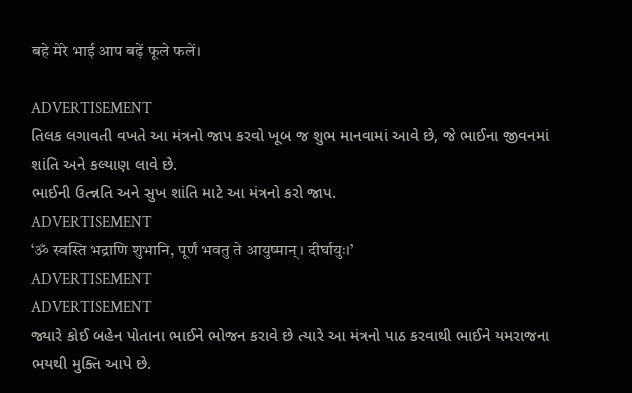बहे मेरे भाई आप बढ़ें फूले फलें।

ADVERTISEMENT
તિલક લગાવતી વખતે આ મંત્રનો જાપ કરવો ખૂબ જ શુભ માનવામાં આવે છે, જે ભાઈના જીવનમાં શાંતિ અને કલ્યાણ લાવે છે.
ભાઈની ઉત્ન્નતિ અને સુખ શાંતિ માટે આ મંત્રનો કરો જાપ.
ADVERTISEMENT
‘ॐ स्वस्ति भद्राणि शुभानि, पूर्णं भवतु ते आयुष्मान्। दीर्घायुः।’
ADVERTISEMENT
ADVERTISEMENT
જ્યારે કોઈ બહેન પોતાના ભાઈને ભોજન કરાવે છે ત્યારે આ મંત્રનો પાઠ કરવાથી ભાઈને યમરાજના ભયથી મુક્તિ આપે છે.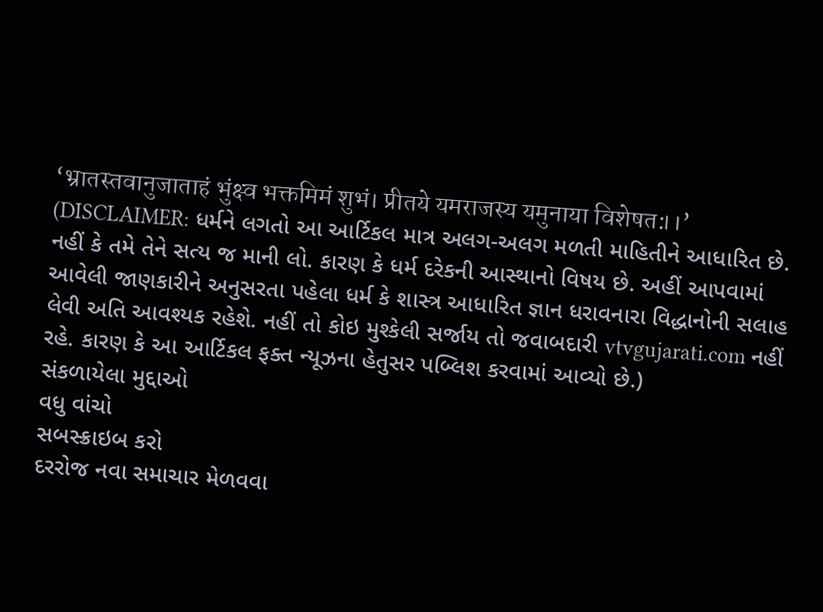‘भ्रातस्तवानुजाताहं भुंक्ष्व भक्तमिमं शुभं। प्रीतये यमराजस्य यमुनाया विशेषत:।।’
(DISCLAIMER: ધર્મને લગતો આ આર્ટિકલ માત્ર અલગ-અલગ મળતી માહિતીને આધારિત છે. નહીં કે તમે તેને સત્ય જ માની લો. કારણ કે ધર્મ દરેકની આસ્થાનો વિષય છે. અહીં આપવામાં આવેલી જાણકારીને અનુસરતા પહેલા ધર્મ કે શાસ્ત્ર આધારિત જ્ઞાન ધરાવનારા વિદ્ધાનોની સલાહ લેવી અતિ આવશ્યક રહેશે. નહીં તો કોઇ મુશ્કેલી સર્જાય તો જવાબદારી vtvgujarati.com નહીં રહે. કારણ કે આ આર્ટિકલ ફક્ત ન્યૂઝના હેતુસર પબ્લિશ કરવામાં આવ્યો છે.)
સંકળાયેલા મુદ્દાઓ
વધુ વાંચો
સબસ્ક્રાઇબ કરો
દરરોજ નવા સમાચાર મેળવવા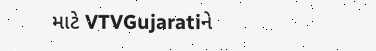માટે VTVGujaratiને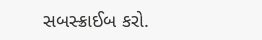સબસ્ક્રાઈબ કરો.